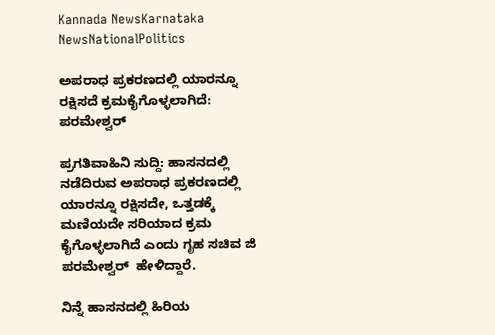Kannada NewsKarnataka NewsNationalPolitics

ಅಪರಾಧ ಪ್ರಕರಣದಲ್ಲಿ ಯಾರನ್ನೂ ರಕ್ಷಿಸದೆ ಕ್ರಮಕೈಗೊಳ್ಳಲಾಗಿದೆ: ಪರಮೇಶ್ವರ್‌

ಪ್ರಗತಿವಾಹಿನಿ ಸುದ್ದಿ: ಹಾಸನದಲ್ಲಿ ನಡೆದಿರುವ ಅಪರಾಧ ಪ್ರಕರಣದಲ್ಲಿ ಯಾರನ್ನೂ ರಕ್ಷಿಸದೇ, ಒತ್ತಡಕ್ಕೆ ಮಣಿಯದೇ ಸರಿಯಾದ ಕ್ರಮ ಕೈಗೊಳ್ಳಲಾಗಿದೆ ಎಂದು ಗೃಹ ಸಚಿವ ಜಿ ಪರಮೇಶ್ವರ್‌  ಹೇಳಿದ್ದಾರೆ.

ನಿನ್ನೆ ಹಾಸನದಲ್ಲಿ ಹಿರಿಯ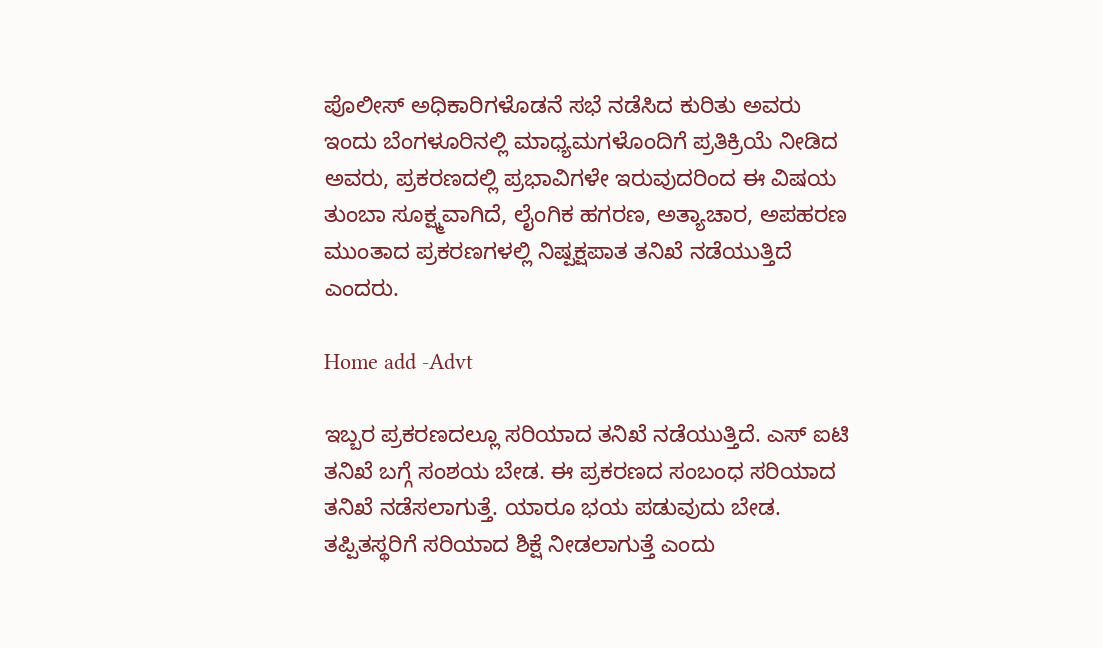ಪೊಲೀಸ್‌ ಅಧಿಕಾರಿಗಳೊಡನೆ ಸಭೆ ನಡೆಸಿದ ಕುರಿತು ಅವರು ಇಂದು ಬೆಂಗಳೂರಿನಲ್ಲಿ ಮಾಧ್ಯಮಗಳೊಂದಿಗೆ ಪ್ರತಿಕ್ರಿಯೆ ನೀಡಿದ ಅವರು, ಪ್ರಕರಣದಲ್ಲಿ ಪ್ರಭಾವಿಗಳೇ ಇರುವುದರಿಂದ ಈ ವಿಷಯ ತುಂಬಾ ಸೂಕ್ಷ್ಮವಾಗಿದೆ, ಲೈಂಗಿಕ ಹಗರಣ, ಅತ್ಯಾಚಾರ, ಅಪಹರಣ ಮುಂತಾದ ಪ್ರಕರಣಗಳಲ್ಲಿ ನಿಷ್ಪಕ್ಷಪಾತ ತನಿಖೆ ನಡೆಯುತ್ತಿದೆ ಎಂದರು.

Home add -Advt

ಇಬ್ಬರ ಪ್ರಕರಣದಲ್ಲೂ ಸರಿಯಾದ ತನಿಖೆ ನಡೆಯುತ್ತಿದೆ. ಎಸ್‌ ಐಟಿ ತನಿಖೆ ಬಗ್ಗೆ ಸಂಶಯ ಬೇಡ. ಈ ಪ್ರಕರಣದ ಸಂಬಂಧ ಸರಿಯಾದ ತನಿಖೆ ನಡೆಸಲಾಗುತ್ತೆ. ಯಾರೂ ಭಯ ಪಡುವುದು ಬೇಡ. ತಪ್ಪಿತಸ್ಥರಿಗೆ ಸರಿಯಾದ ಶಿಕ್ಷೆ ನೀಡಲಾಗುತ್ತೆ ಎಂದು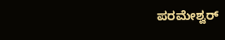ಪರಮೇಶ್ವರ್‌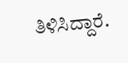ತಿಳಿಸಿದ್ದಾರೆ.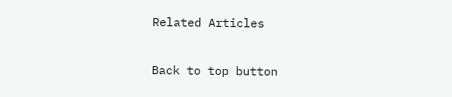Related Articles

Back to top button